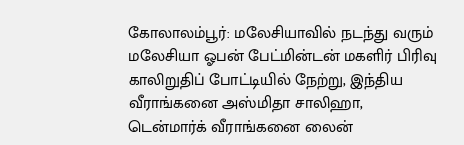கோலாலம்பூர்: மலேசியாவில் நடந்து வரும் மலேசியா ஓபன் பேட்மின்டன் மகளிர் பிரிவு காலிறுதிப் போட்டியில் நேற்று, இந்திய வீராங்கனை அஸ்மிதா சாலிஹா, டென்மார்க் வீராங்கனை லைன்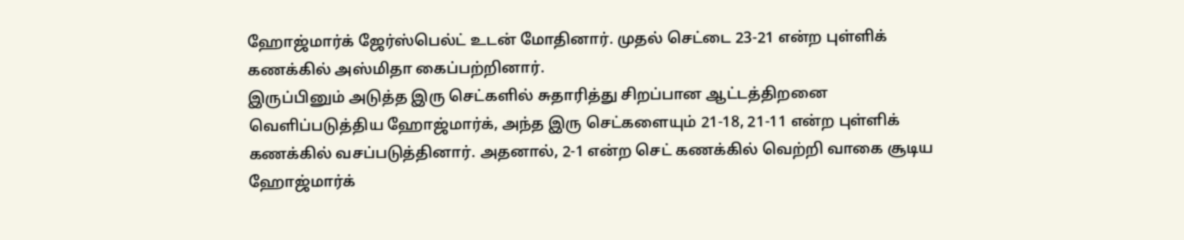ஹோஜ்மார்க் ஜேர்ஸ்பெல்ட் உடன் மோதினார். முதல் செட்டை 23-21 என்ற புள்ளிக் கணக்கில் அஸ்மிதா கைப்பற்றினார்.
இருப்பினும் அடுத்த இரு செட்களில் சுதாரித்து சிறப்பான ஆட்டத்திறனை வெளிப்படுத்திய ஹோஜ்மார்க், அந்த இரு செட்களையும் 21-18, 21-11 என்ற புள்ளிக் கணக்கில் வசப்படுத்தினார். அதனால், 2-1 என்ற செட் கணக்கில் வெற்றி வாகை சூடிய ஹோஜ்மார்க்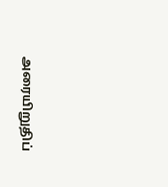அரையிறுதிப்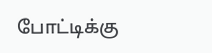போட்டிக்கு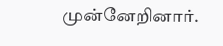முன்னேறினார்.